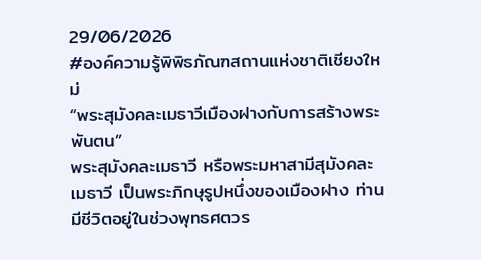29/06/2026
#องค์ความรู้พิพิธภัณฑสถานแห่งชาติเชียงใหม่
“พระสุมังคละเมธาวีเมืองฝางกับการสร้างพระพันตน”
พระสุมังคละเมธาวี หรือพระมหาสามีสุมังคละเมธาวี เป็นพระภิกษุรูปหนึ่งของเมืองฝาง ท่านมีชีวิตอยู่ในช่วงพุทธศตวร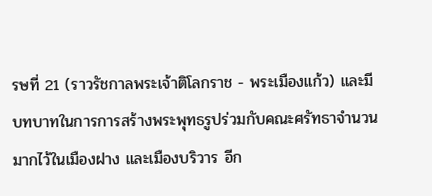รษที่ 21 (ราวรัชกาลพระเจ้าติโลกราช - พระเมืองแก้ว) และมีบทบาทในการการสร้างพระพุทธรูปร่วมกับคณะศรัทธาจำนวนมากไว้ในเมืองฝาง และเมืองบริวาร อีก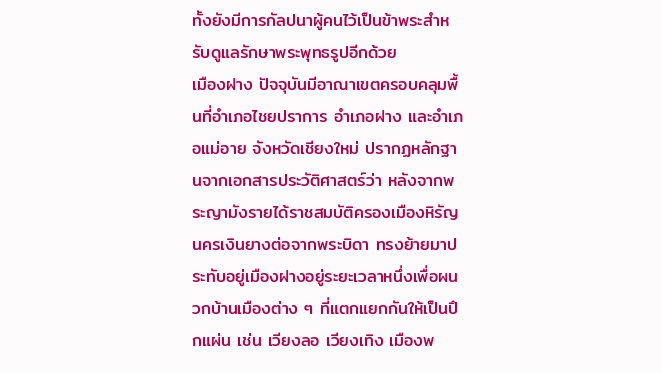ทั้งยังมีการกัลปนาผู้คนไว้เป็นข้าพระสำหรับดูแลรักษาพระพุทธรูปอีกด้วย
เมืองฝาง ปัจจุบันมีอาณาเขตครอบคลุมพื้นที่อำเภอไชยปราการ อำเภอฝาง และอำเภอแม่อาย จังหวัดเชียงใหม่ ปรากฏหลักฐานจากเอกสารประวัติศาสตร์ว่า หลังจากพระญามังรายได้ราชสมบัติครองเมืองหิรัญนครเงินยางต่อจากพระบิดา ทรงย้ายมาประทับอยู่เมืองฝางอยู่ระยะเวลาหนึ่งเพื่อผนวกบ้านเมืองต่าง ๆ ที่แตกแยกกันให้เป็นปึกแผ่น เช่น เวียงลอ เวียงเทิง เมืองพ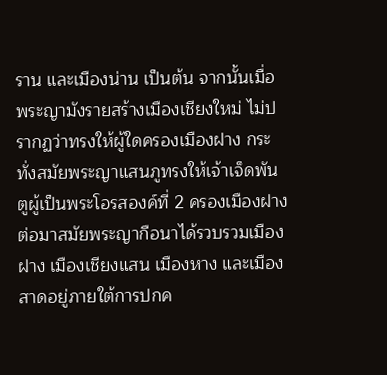ราน และเมืองน่าน เป็นต้น จากนั้นเมื่อพระญามังรายสร้างเมืองเชียงใหม่ ไม่ปรากฏว่าทรงให้ผู้ใดครองเมืองฝาง กระทั่งสมัยพระญาแสนภูทรงให้เจ้าเจ็ดพันตูผู้เป็นพระโอรสองค์ที่ 2 ครองเมืองฝาง ต่อมาสมัยพระญากือนาได้รวบรวมเมืองฝาง เมืองเชียงแสน เมืองหาง และเมืองสาดอยู่ภายใต้การปกค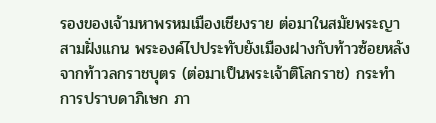รองของเจ้ามหาพรหมเมืองเชียงราย ต่อมาในสมัยพระญาสามฝั่งแกน พระองค์ไปประทับยังเมืองฝางกับท้าวซ้อยหลังจากท้าวลกราชบุตร (ต่อมาเป็นพระเจ้าติโลกราช) กระทำการปราบดาภิเษก ภา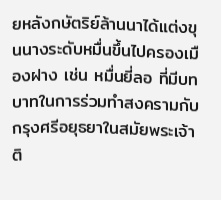ยหลังกษัตริย์ล้านนาได้แต่งขุนนางระดับหมื่นขึ้นไปครองเมืองฝาง เช่น หมื่นยี่ลอ ที่มีบทบาทในการร่วมทำสงครามกับกรุงศรีอยุธยาในสมัยพระเจ้าติ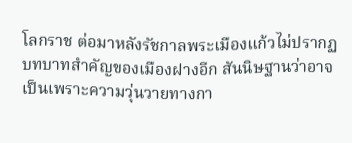โลกราช ต่อมาหลังรัชกาลพระเมืองแก้วไม่ปรากฏบทบาทสำคัญของเมืองฝางอีก สันนิษฐานว่าอาจเป็นเพราะความวุ่นวายทางกา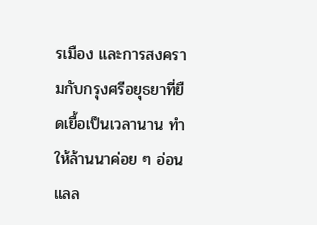รเมือง และการสงครามกับกรุงศรีอยุธยาที่ยืดเยื้อเป็นเวลานาน ทำให้ล้านนาค่อย ๆ อ่อนแลล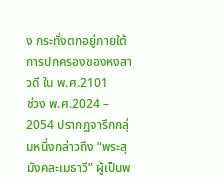ง กระทั่งตกอยู่ภายใต้การปกครองของหงสาวดี ใน พ.ศ.2101
ช่วง พ.ศ.2024 – 2054 ปรากฏจารึกกลุ่มหนึ่งกล่าวถึง “พระสุมังคละเมธาวี” ผู้เป็นพ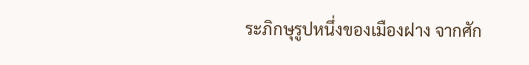ระภิกษุรูปหนึ่งของเมืองฝาง จากศัก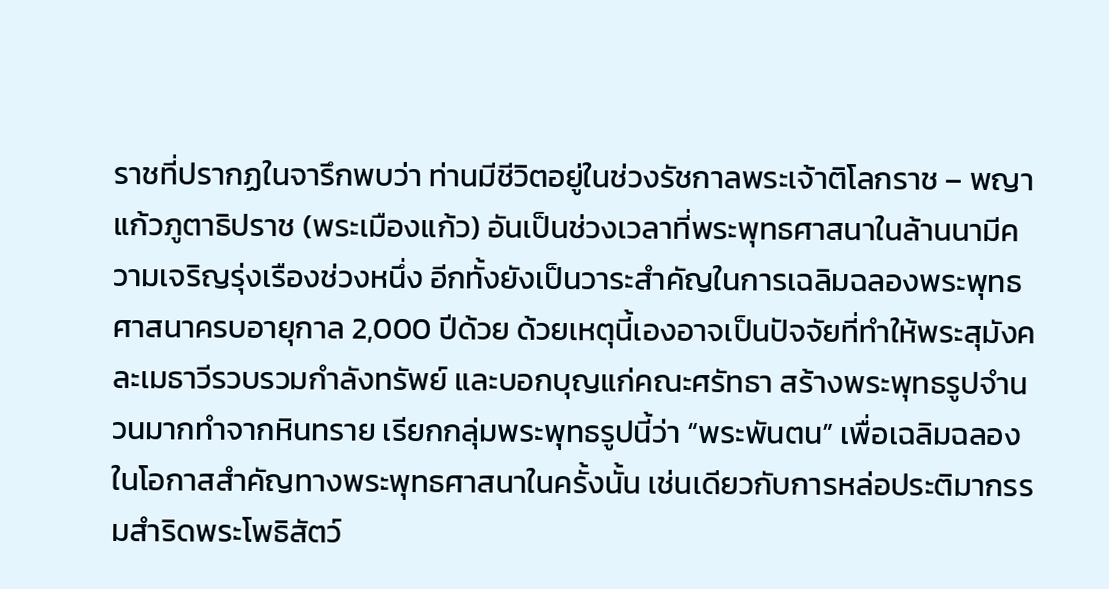ราชที่ปรากฏในจารึกพบว่า ท่านมีชีวิตอยู่ในช่วงรัชกาลพระเจ้าติโลกราช – พญาแก้วภูตาธิปราช (พระเมืองแก้ว) อันเป็นช่วงเวลาที่พระพุทธศาสนาในล้านนามีความเจริญรุ่งเรืองช่วงหนึ่ง อีกทั้งยังเป็นวาระสำคัญในการเฉลิมฉลองพระพุทธศาสนาครบอายุกาล 2,000 ปีด้วย ด้วยเหตุนี้เองอาจเป็นปัจจัยที่ทำให้พระสุมังคละเมธาวีรวบรวมกำลังทรัพย์ และบอกบุญแก่คณะศรัทธา สร้างพระพุทธรูปจำนวนมากทำจากหินทราย เรียกกลุ่มพระพุทธรูปนี้ว่า “พระพันตน” เพื่อเฉลิมฉลองในโอกาสสำคัญทางพระพุทธศาสนาในครั้งนั้น เช่นเดียวกับการหล่อประติมากรรมสำริดพระโพธิสัตว์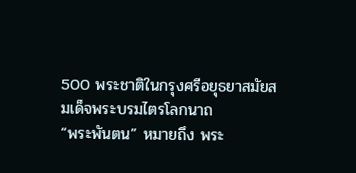500 พระชาติในกรุงศรีอยุธยาสมัยสมเด็จพระบรมไตรโลกนาถ
“พระพันตน” หมายถึง พระ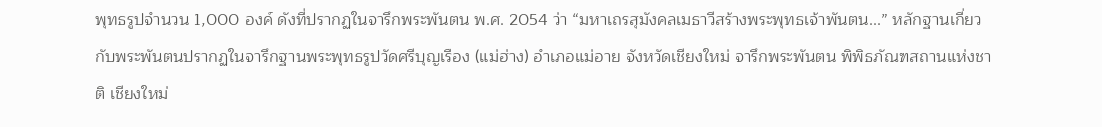พุทธรูปจำนวน 1,000 องค์ ดังที่ปรากฏในจารึกพระพันตน พ.ศ. 2054 ว่า “มหาเถรสุมังคลเมธาวีสร้างพระพุทธเจ้าพันตน...” หลักฐานเกี่ยวกับพระพันตนปรากฏในจารึกฐานพระพุทธรูปวัดศรีบุญเรือง (แม่ฮ่าง) อำเภอแม่อาย จังหวัดเชียงใหม่ จารึกพระพันตน พิพิธภัณฑสถานแห่งชาติ เชียงใหม่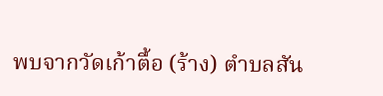พบจากวัดเก้าตื้อ (ร้าง) ตำบลสัน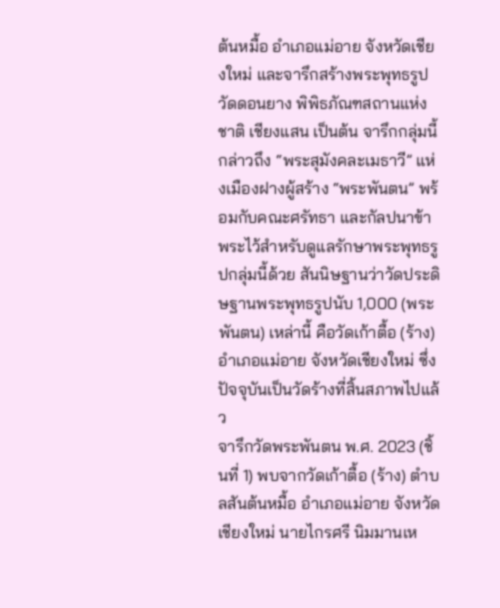ต้นหมื้อ อำเภอแม่อาย จังหวัดเชียงใหม่ และจารึกสร้างพระพุทธรูปวัดดอนยาง พิพิธภัณฑสถานแห่งชาติ เชียงแสน เป็นต้น จารึกกลุ่มนี้กล่าวถึง “พระสุมังคละเมธาวี” แห่งเมืองฝางผู้สร้าง “พระพันตน” พร้อมกับคณะศรัทธา และกัลปนาข้าพระไว้สำหรับดูแลรักษาพระพุทธรูปกลุ่มนี้ด้วย สันนิษฐานว่าวัดประดิษฐานพระพุทธรูปนับ 1,000 (พระพันตน) เหล่านี้ คือวัดเก้าตื้อ (ร้าง) อำเภอแม่อาย จังหวัดเชียงใหม่ ซึ่งปัจจุบันเป็นวัดร้างที่สิ้นสภาพไปแล้ว
จารึกวัดพระพันตน พ.ศ. 2023 (ชิ้นที่ 1) พบจากวัดเก้าตื้อ (ร้าง) ตำบลสันต้นหมื้อ อำเภอแม่อาย จังหวัดเชียงใหม่ นายไกรศรี นิมมานเห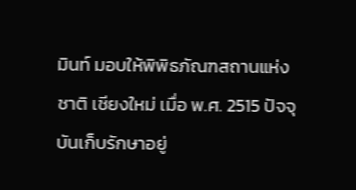มินท์ มอบให้พิพิธภัณฑสถานแห่งชาติ เชียงใหม่ เมื่อ พ.ศ. 2515 ปัจจุบันเก็บรักษาอยู่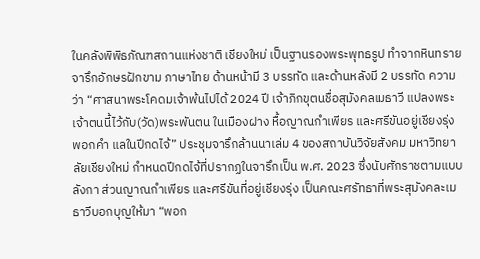ในคลังพิพิธภัณฑสถานแห่งชาติ เชียงใหม่ เป็นฐานรองพระพุทธรูป ทำจากหินทราย จารึกอักษรฝักขาม ภาษาไทย ด้านหน้ามี 3 บรรทัด และด้านหลังมี 2 บรรทัด ความว่า “ศาสนาพระโคดมเจ้าพ้นไปได้ 2024 ปี เจ้าภิกขุตนชื่อสุมังคลเมธาวี แปลงพระเจ้าตนนี้ไว้กับ(วัด)พระพันตน ในเมืองฝาง หื้อญาณกำเพียร และศรีขันอยู่เชียงรุ่ง พอกคำ แลในปีกดไจ้” ประชุมจารึกล้านนาเล่ม 4 ของสถาบันวิจัยสังคม มหาวิทยาลัยเชียงใหม่ กำหนดปีกดไจ้ที่ปรากฏในจารึกเป็น พ.ศ. 2023 ซึ่งนับศักราชตามแบบลังกา ส่วนญาณกำเพียร และศรีขันที่อยู่เชียงรุ่ง เป็นคณะศรัทธาที่พระสุมังคละเมธาวีบอกบุญให้มา “พอก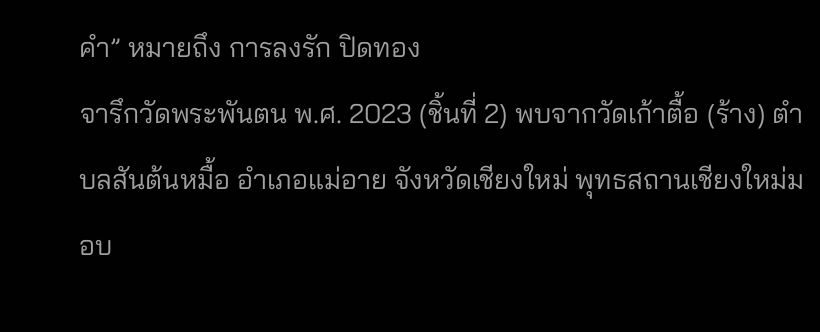คำ” หมายถึง การลงรัก ปิดทอง
จารึกวัดพระพันตน พ.ศ. 2023 (ชิ้นที่ 2) พบจากวัดเก้าตื้อ (ร้าง) ตำบลสันต้นหมื้อ อำเภอแม่อาย จังหวัดเชียงใหม่ พุทธสถานเชียงใหม่มอบ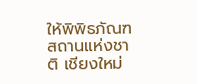ให้พิพิธภัณฑสถานแห่งชาติ เชียงใหม่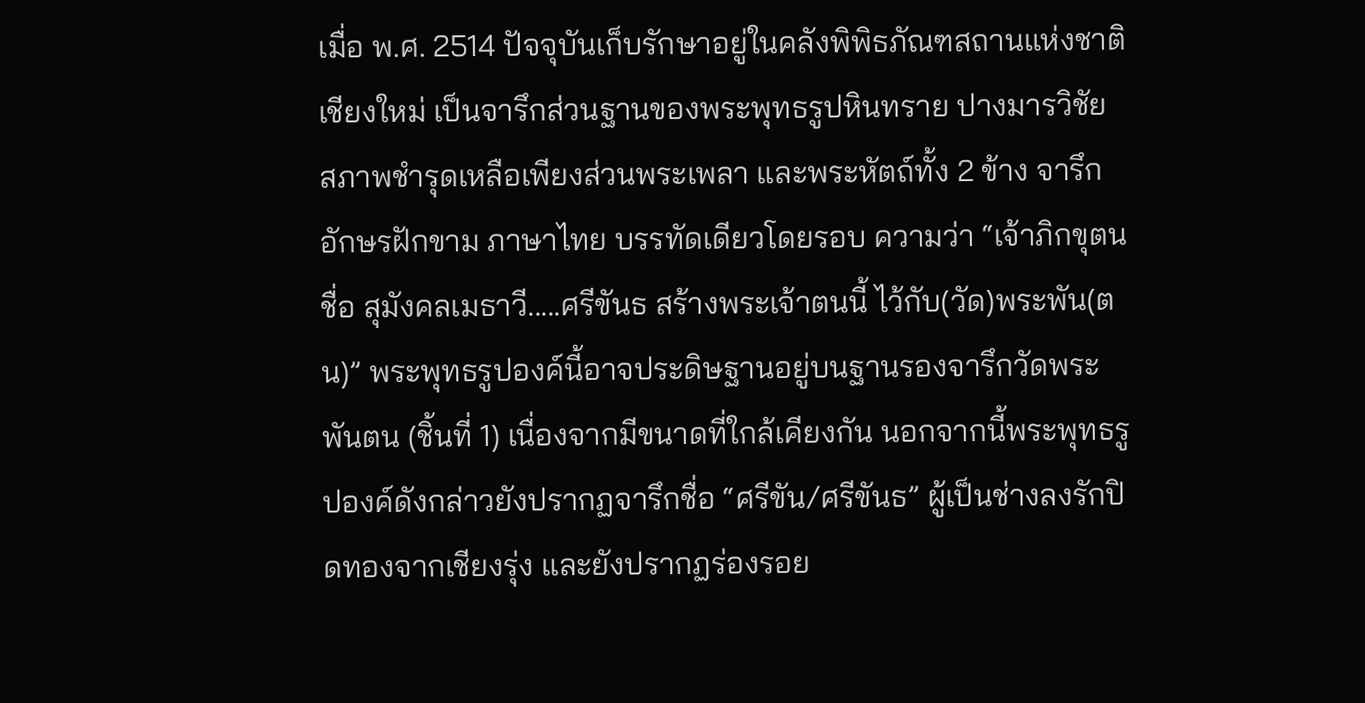เมื่อ พ.ศ. 2514 ปัจจุบันเก็บรักษาอยู่ในคลังพิพิธภัณฑสถานแห่งชาติ เชียงใหม่ เป็นจารึกส่วนฐานของพระพุทธรูปหินทราย ปางมารวิชัย สภาพชำรุดเหลือเพียงส่วนพระเพลา และพระหัตถ์ทั้ง 2 ข้าง จารึกอักษรฝักขาม ภาษาไทย บรรทัดเดียวโดยรอบ ความว่า “เจ้าภิกขุตนชื่อ สุมังคลเมธาวี.....ศรีขันธ สร้างพระเจ้าตนนี้ ไว้กับ(วัด)พระพัน(ตน)” พระพุทธรูปองค์นี้อาจประดิษฐานอยู่บนฐานรองจารึกวัดพระพันตน (ชิ้นที่ 1) เนื่องจากมีขนาดที่ใกล้เคียงกัน นอกจากนี้พระพุทธรูปองค์ดังกล่าวยังปรากฏจารึกชื่อ “ศรีขัน/ศรีขันธ” ผู้เป็นช่างลงรักปิดทองจากเชียงรุ่ง และยังปรากฏร่องรอย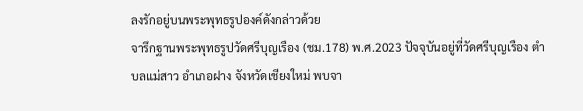ลงรักอยู่บนพระพุทธรูปองค์ดังกล่าวด้วย
จารึกฐานพระพุทธรูปวัดศรีบุญเรือง (ชม.178) พ.ศ.2023 ปัจจุบันอยู่ที่วัดศรีบุญเรือง ตำบลแม่สาว อำเภอฝาง จังหวัดเชียงใหม่ พบจา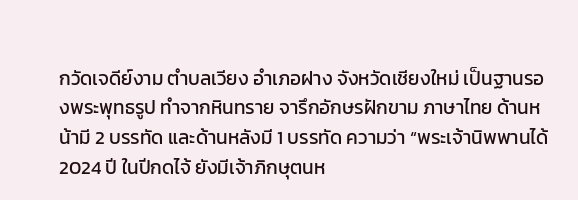กวัดเจดีย์งาม ตำบลเวียง อำเภอฝาง จังหวัดเชียงใหม่ เป็นฐานรองพระพุทธรูป ทำจากหินทราย จารึกอักษรฝักขาม ภาษาไทย ด้านหน้ามี 2 บรรทัด และด้านหลังมี 1 บรรทัด ความว่า “พระเจ้านิพพานได้ 2024 ปี ในปีกดไจ้ ยังมีเจ้าภิกษุตนห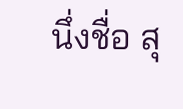นึ่งชื่อ สุ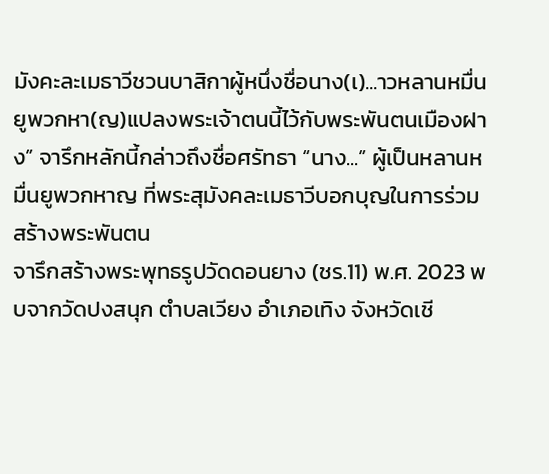มังคะละเมธาวีชวนบาสิกาผู้หนึ่งชื่อนาง(เ)...าวหลานหมื่นยูพวกหา(ญ)แปลงพระเจ้าตนนี้ไว้กับพระพันตนเมืองฝาง” จารึกหลักนี้กล่าวถึงชื่อศรัทธา “นาง...” ผู้เป็นหลานหมื่นยูพวกหาญ ที่พระสุมังคละเมธาวีบอกบุญในการร่วมสร้างพระพันตน
จารึกสร้างพระพุทธรูปวัดดอนยาง (ชร.11) พ.ศ. 2023 พบจากวัดปงสนุก ตำบลเวียง อำเภอเทิง จังหวัดเชี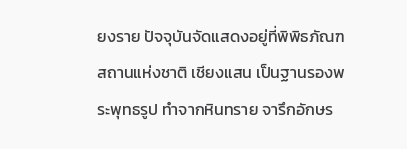ยงราย ปัจจุบันจัดแสดงอยู่ที่พิพิธภัณฑสถานแห่งชาติ เชียงแสน เป็นฐานรองพระพุทธรูป ทำจากหินทราย จารึกอักษร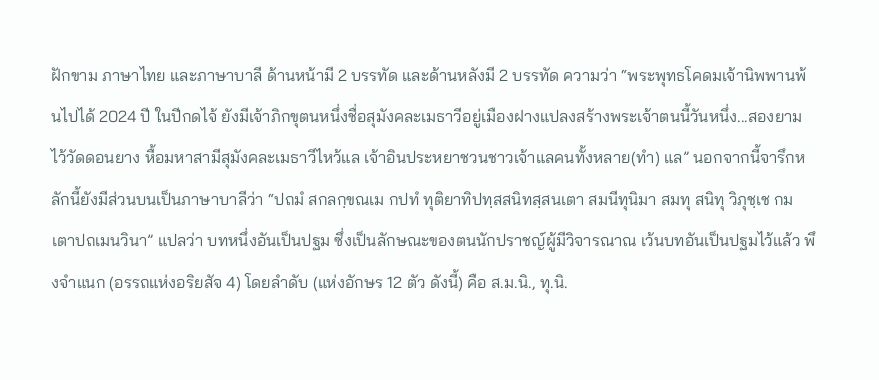ฝักขาม ภาษาไทย และภาษาบาลี ด้านหน้ามี 2 บรรทัด และด้านหลังมี 2 บรรทัด ความว่า “พระพุทธโคดมเจ้านิพพานพ้นไปได้ 2024 ปี ในปีกดไจ้ ยังมีเจ้าภิกขุตนหนึ่งชื่อสุมังคละเมธาวีอยู่เมืองฝางแปลงสร้างพระเจ้าตนนี้วันหนึ่ง...สองยามไว้วัดดอนยาง หื้อมหาสามีสุมังคละเมธาวีไหว้แล เจ้าอินประหยาชวนชาวเจ้าแลคนทั้งหลาย(ทำ) แล” นอกจากนี้จารึกหลักนี้ยังมีส่วนบนเป็นภาษาบาลีว่า “ปถมํ สกลกฺขณเม กปทํ ทุติยาทิปทฺสสนิทสฺสนเตา สมนีทุนิมา สมทุ สนิทุ วิภุชฺเช กมเตาปถเมนวินา” แปลว่า บทหนึ่งอันเป็นปฐม ซึ่งเป็นลักษณะของตนนักปราชญ์ผู้มีวิจารณาณ เว้นบทอันเป็นปฐมไว้แล้ว พึงจำแนก (อรรถแห่งอริยสัจ 4) โดยลำดับ (แห่งอักษร 12 ตัว ดังนี้) คือ ส.ม.นิ., ทุ.นิ.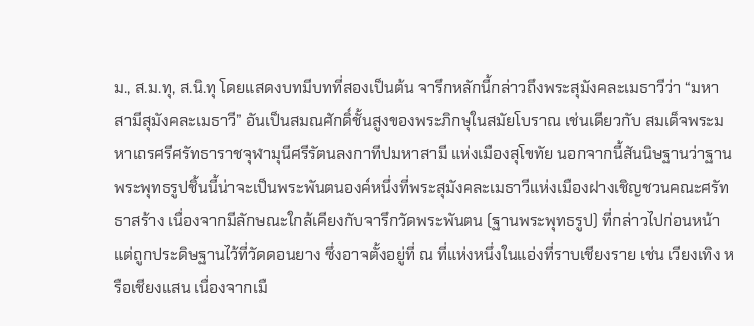ม., ส.ม.ทุ, ส.นิ.ทุ โดยแสดงบทมีบทที่สองเป็นต้น จารึกหลักนี้กล่าวถึงพระสุมังคละเมธาวีว่า “มหาสามีสุมังคละเมธาวี” อันเป็นสมณศักดิ์ชั้นสูงของพระภิกษุในสมัยโบราณ เช่นเดียวกับ สมเด็จพระมหาเถรศรีศรัทธาราชจุฬามุนีศรีรัตนลงกาทีปมหาสามี แห่งเมืองสุโขทัย นอกจากนี้สันนิษฐานว่าฐานพระพุทธรูปชิ้นนี้น่าจะเป็นพระพันตนองค์หนึ่งที่พระสุมังคละเมธาวีแห่งเมืองฝางเชิญชวนคณะศรัทธาสร้าง เนื่องจากมีลักษณะใกล้เคียงกับจารึกวัดพระพันตน (ฐานพระพุทธรูป) ที่กล่าวไปก่อนหน้า แต่ถูกประดิษฐานไว้ที่วัดดอนยาง ซึ่งอาจตั้งอยู่ที่ ณ ที่แห่งหนึ่งในแอ่งที่ราบเชียงราย เช่น เวียงเทิง หรือเชียงแสน เนื่องจากเมื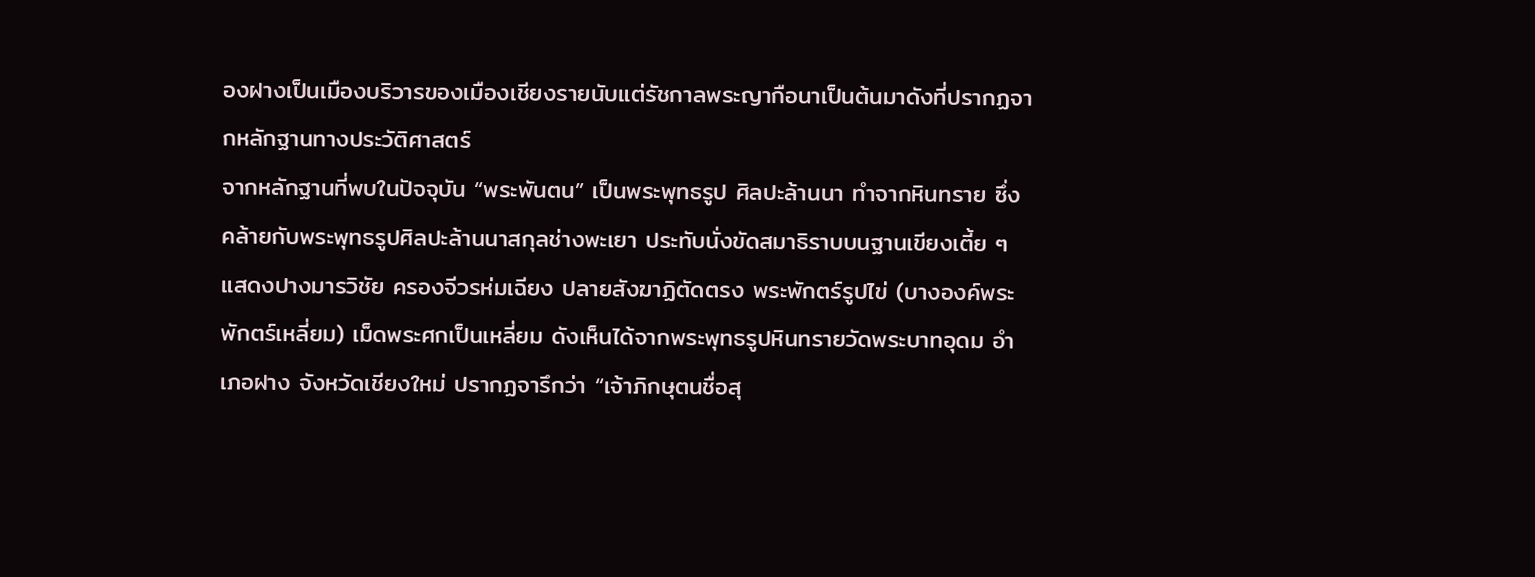องฝางเป็นเมืองบริวารของเมืองเชียงรายนับแต่รัชกาลพระญากือนาเป็นต้นมาดังที่ปรากฏจากหลักฐานทางประวัติศาสตร์
จากหลักฐานที่พบในปัจจุบัน “พระพันตน” เป็นพระพุทธรูป ศิลปะล้านนา ทำจากหินทราย ซึ่งคล้ายกับพระพุทธรูปศิลปะล้านนาสกุลช่างพะเยา ประทับนั่งขัดสมาธิราบบนฐานเขียงเตี้ย ๆ แสดงปางมารวิชัย ครองจีวรห่มเฉียง ปลายสังฆาฏิตัดตรง พระพักตร์รูปไข่ (บางองค์พระพักตร์เหลี่ยม) เม็ดพระศกเป็นเหลี่ยม ดังเห็นได้จากพระพุทธรูปหินทรายวัดพระบาทอุดม อำเภอฝาง จังหวัดเชียงใหม่ ปรากฏจารึกว่า “เจ้าภิกษุตนชื่อสุ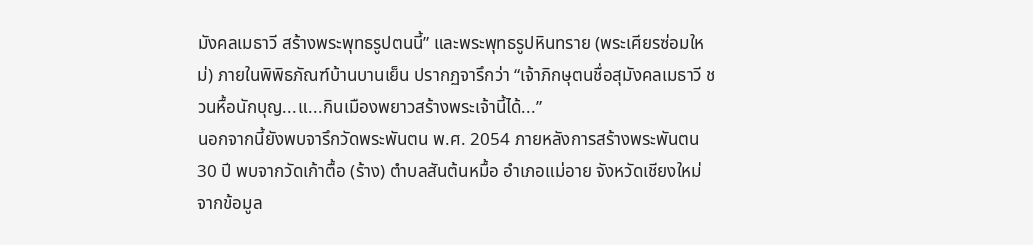มังคลเมธาวี สร้างพระพุทธรูปตนนี้” และพระพุทธรูปหินทราย (พระเศียรซ่อมใหม่) ภายในพิพิธภัณฑ์บ้านบานเย็น ปรากฏจารึกว่า “เจ้าภิกษุตนชื่อสุมังคลเมธาวี ชวนหื้อนักบุญ...แ...กินเมืองพยาวสร้างพระเจ้านี้ได้...”
นอกจากนี้ยังพบจารึกวัดพระพันตน พ.ศ. 2054 ภายหลังการสร้างพระพันตน 30 ปี พบจากวัดเก้าตื้อ (ร้าง) ตำบลสันต้นหมื้อ อำเภอแม่อาย จังหวัดเชียงใหม่ จากข้อมูล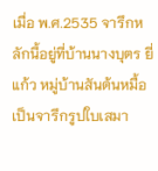เมื่อ พ.ศ.2535 จารึกหลักนี้อยู่ที่บ้านนางบุตร ยี่แก้ว หมู่บ้านสันต้นหมื้อ เป็นจารึกรูปใบเสมา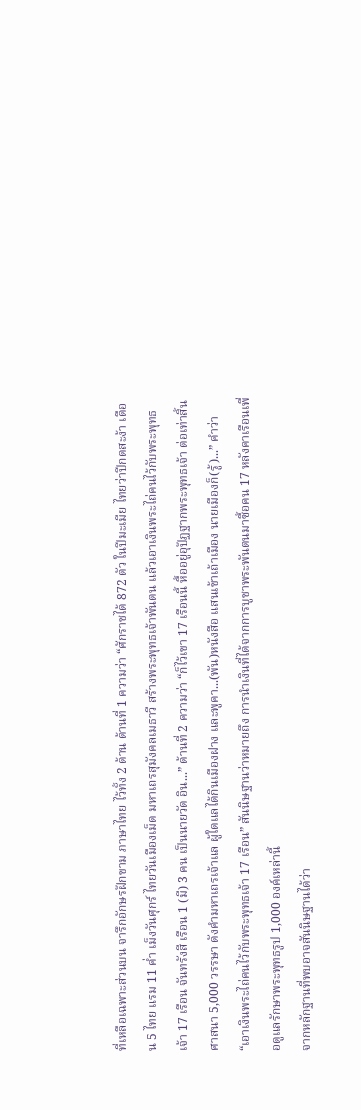ที่เหลือเฉพาะส่วนบน จารึกอักษรฝักขาม ภาษาไทย ไว้ทั้ง 2 ด้าน ด้านที่ 1 ความว่า “ศักราชได้ 872 ตัว ในปีมะเมีย ไทยว่าปีกดสะง้า เดือน 5 ไทย แรม 11 ค่ำ เม็งวันศุกร์ ไทยวันเมืองเม็ด มหาเถรสุมังคลเมธาวี สร้างพระพุทธเจ้าพันตน แล้วเอาเงินพระไถ่คนไว้กับพระพุทธเจ้า 17 เรือน จันทรังสี เรือน 1 (มี) 3 คน เป็นนายวัด อิน...” ด้านที่ 2 ความว่า “ก็ไว้เขา 17 เรือนนี้ หื้ออยู่อุปัฏฐากพระพุทธเจ้า ต่อเท่าสิ้นศาสนา 5,000 วรรษา ดังคำมหาเถรเจ้าแล ผู้ใดแลได้กินเมืองฝาง และพูคา...(พัน)หนังสือ แสนเข้าเถ้าเมือง นายเมืองก็(รู้)...” คำว่า “เอาเงินพระไถ่คนไว้กับพระพุทธเจ้า 17 เรือน” สันนิษฐานว่าหมายถึง การนำเงินที่ได้จากการบูชาพระพันตนมาซื้อคน 17 หลังคาเรือนเพื่อดูแลรักษาพระพุทธรูป 1,000 องค์เหล่านี้
จากหลักฐานที่พบอาจสันนิษฐานได้ว่า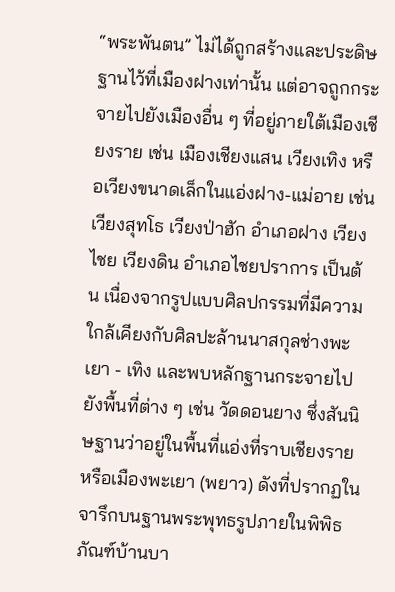“พระพันตน” ไม่ได้ถูกสร้างและประดิษฐานไว้ที่เมืองฝางเท่านั้น แต่อาจถูกกระจายไปยังเมืองอื่น ๆ ที่อยู่ภายใต้เมืองเชียงราย เช่น เมืองเชียงแสน เวียงเทิง หรือเวียงขนาดเล็กในแอ่งฝาง-แม่อาย เช่น เวียงสุทโธ เวียงป่าฮัก อำเภอฝาง เวียงไชย เวียงดิน อำเภอไชยปราการ เป็นต้น เนื่องจากรูปแบบศิลปกรรมที่มีความใกล้เคียงกับศิลปะล้านนาสกุลช่างพะเยา - เทิง และพบหลักฐานกระจายไปยังพื้นที่ต่าง ๆ เช่น วัดดอนยาง ซึ่งสันนิษฐานว่าอยู่ในพื้นที่แอ่งที่ราบเชียงราย หรือเมืองพะเยา (พยาว) ดังที่ปรากฏในจารึกบนฐานพระพุทธรูปภายในพิพิธภัณฑ์บ้านบา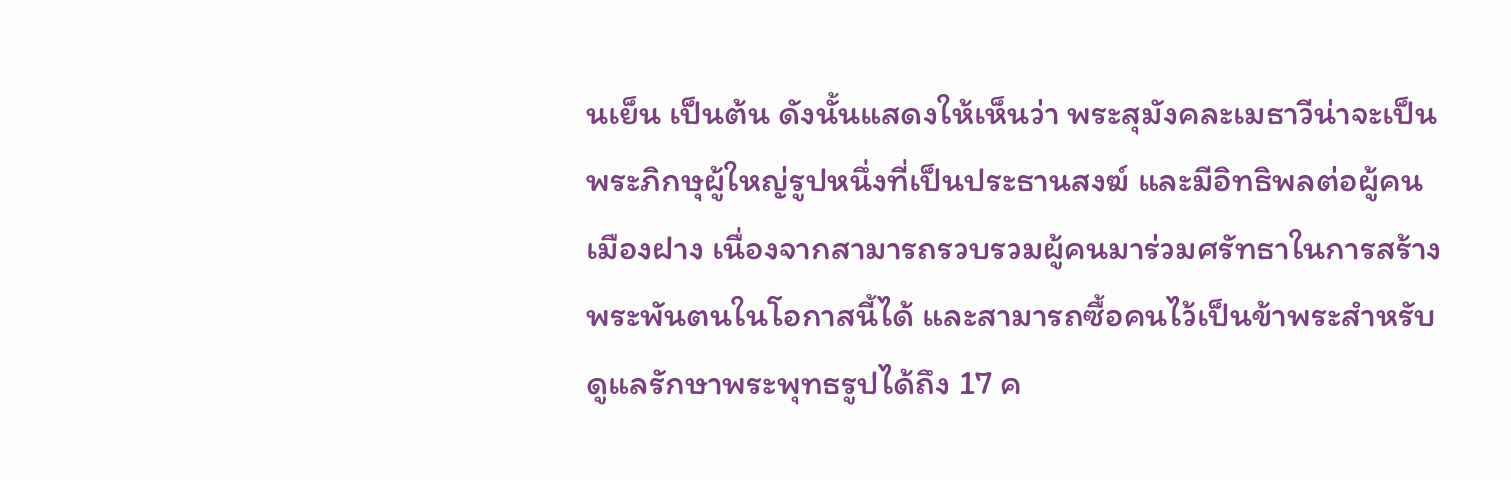นเย็น เป็นต้น ดังนั้นแสดงให้เห็นว่า พระสุมังคละเมธาวีน่าจะเป็นพระภิกษุผู้ใหญ่รูปหนึ่งที่เป็นประธานสงฆ์ และมีอิทธิพลต่อผู้คนเมืองฝาง เนื่องจากสามารถรวบรวมผู้คนมาร่วมศรัทธาในการสร้างพระพันตนในโอกาสนี้ได้ และสามารถซื้อคนไว้เป็นข้าพระสำหรับดูแลรักษาพระพุทธรูปได้ถึง 17 ค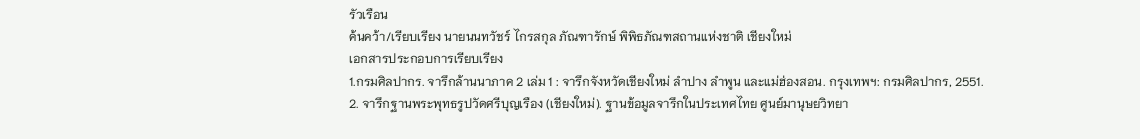รัวเรือน
ค้นคว้า/เรียบเรียง นายนนทวัชร์ ไกรสกุล ภัณฑารักษ์ พิพิธภัณฑสถานแห่งชาติ เชียงใหม่
เอกสารประกอบการเรียบเรียง
1.กรมศิลปากร. จารึกล้านนาภาค 2 เล่ม 1 : จารึกจังหวัดเชียงใหม่ ลำปาง ลำพูน และแม่ฮ่องสอน. กรุงเทพฯ: กรมศิลปากร, 2551.
2. จารึกฐานพระพุทธรูปวัดศรีบุญเรือง (เชียงใหม่). ฐานข้อมูลจารึกในประเทศไทย ศูนย์มานุษยวิทยา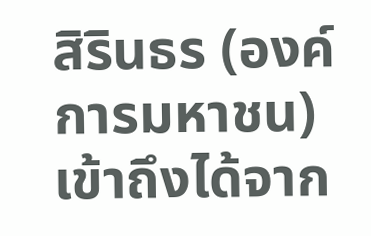สิรินธร (องค์การมหาชน) เข้าถึงได้จาก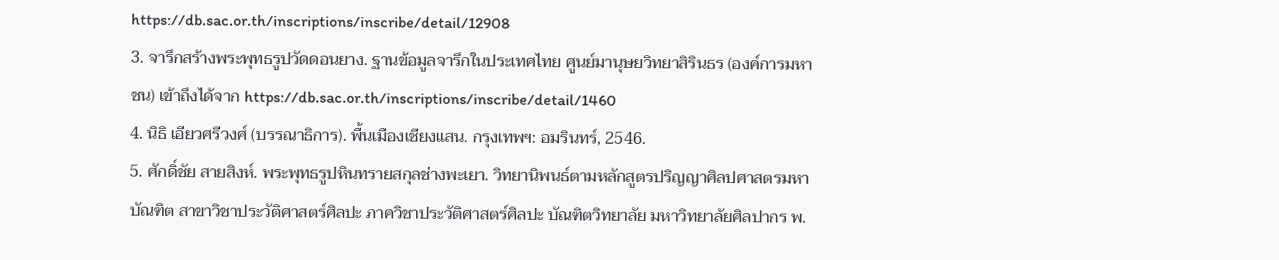https://db.sac.or.th/inscriptions/inscribe/detail/12908
3. จารึกสร้างพระพุทธรูปวัดดอนยาง. ฐานข้อมูลจารึกในประเทศไทย ศูนย์มานุษยวิทยาสิรินธร (องค์การมหาชน) เข้าถึงได้จาก https://db.sac.or.th/inscriptions/inscribe/detail/1460
4. นิธิ เอียวศรีวงศ์ (บรรณาธิการ). พื้นเมืองเชียงแสน. กรุงเทพฯ: อมรินทร์, 2546.
5. ศักดิ์ชัย สายสิงห์. พระพุทธรูปหินทรายสกุลช่างพะเยา. วิทยานิพนธ์ตามหลักสูตรปริญญาศิลปศาสตรมหาบัณฑิต สาขาวิชาประวัติศาสตร์ศิลปะ ภาควิชาประวัติศาสตร์ศิลปะ บัณฑิตวิทยาลัย มหาวิทยาลัยศิลปากร พ.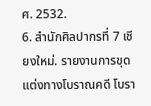ศ. 2532.
6. สำนักศิลปากรที่ 7 เชียงใหม่. รายงานการขุดแต่งทางโบราณคดี โบรา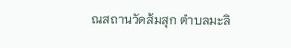ณสถานวัดส้มสุก ตำบลมะลิ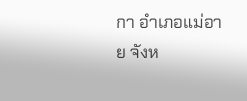กา อำเภอแม่อาย จังห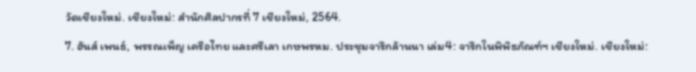วัดเชียงใหม่. เชียงใหม่: สำนักศิลปากรที่ 7 เชียงใหม่, 2564.
7. ฮันส์ เพนธ์, พรรณเพ็ญ เครือไทย และศรีเลา เกษพรหม. ประชุมจารึกล้านนา เล่ม4: จารึกในพิพิธภัณฑ์ฯ เชียงใหม่. เชียงใหม่: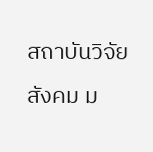สถาบันวิจัยสังคม ม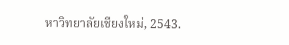หาวิทยาลัยเชียงใหม่, 2543.